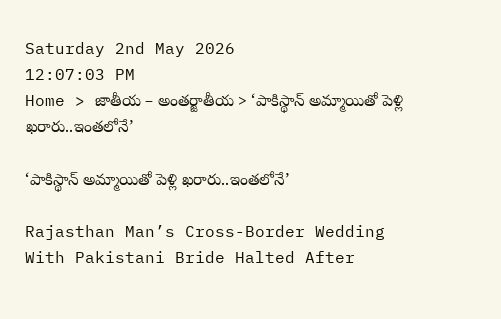Saturday 2nd May 2026
12:07:03 PM
Home > జాతీయ – అంతర్జాతీయ > ‘పాకిస్థాన్ అమ్మాయితో పెళ్లి ఖరారు..ఇంతలోనే’

‘పాకిస్థాన్ అమ్మాయితో పెళ్లి ఖరారు..ఇంతలోనే’

Rajasthan Man’s Cross-Border Wedding With Pakistani Bride Halted After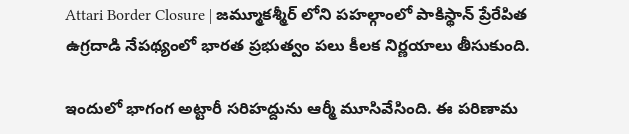Attari Border Closure | జమ్మూకశ్మీర్ లోని పహల్గాంలో పాకిస్థాన్ ప్రేరేపిత ఉగ్రదాడి నేపథ్యంలో భారత ప్రభుత్వం పలు కీలక నిర్ణయాలు తీసుకుంది.

ఇందులో భాగంగ అట్టారీ సరిహద్దును ఆర్మీ మూసివేసింది. ఈ పరిణామ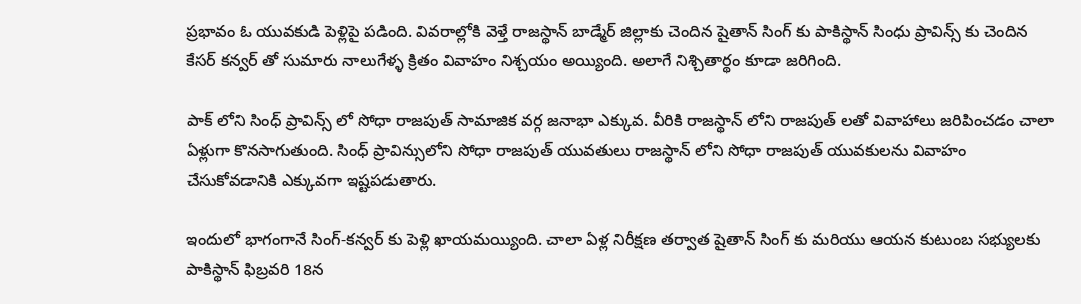ప్రభావం ఓ యువకుడి పెళ్లిపై పడింది. వివరాల్లోకి వెళ్తే రాజస్థాన్ బాడ్మేర్ జిల్లాకు చెందిన షైతాన్ సింగ్ కు పాకిస్థాన్ సింధు ప్రావిన్స్ కు చెందిన కేసర్ కన్వర్ తో సుమారు నాలుగేళ్ళ క్రితం వివాహం నిశ్చయం అయ్యింది. అలాగే నిశ్చితార్థం కూడా జరిగింది.

పాక్ లోని సింధ్ ప్రావిన్స్ లో సోధా రాజపుత్ సామాజిక వర్గ జనాభా ఎక్కువ. వీరికి రాజస్థాన్ లోని రాజపుత్ లతో వివాహాలు జరిపించడం చాలా ఏళ్లుగా కొనసాగుతుంది. సింధ్ ప్రావిన్సులోని సోధా రాజపుత్ యువతులు రాజస్థాన్ లోని సోధా రాజపుత్ యువకులను వివాహం చేసుకోవడానికి ఎక్కువగా ఇష్టపడుతారు.

ఇందులో భాగంగానే సింగ్-కన్వర్ కు పెళ్లి ఖాయమయ్యింది. చాలా ఏళ్ల నిరీక్షణ తర్వాత షైతాన్ సింగ్ కు మరియు ఆయన కుటుంబ సభ్యులకు పాకిస్థాన్ ఫిబ్రవరి 18న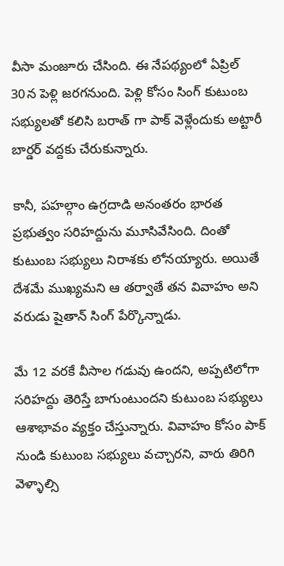వీసా మంజూరు చేసింది. ఈ నేపథ్యంలో ఏప్రిల్ 30న పెళ్లి జరగనుంది. పెళ్లి కోసం సింగ్ కుటుంబ సభ్యులతో కలిసి బరాత్ గా పాక్ వెళ్లేందుకు అట్టారీ బార్డర్ వద్దకు చేరుకున్నారు.

కానీ, పహల్గాం ఉగ్రదాడి అనంతరం భారత ప్రభుత్వం సరిహద్దును మూసివేసింది. దింతో కుటుంబ సభ్యులు నిరాశకు లోనయ్యారు. అయితే దేశమే ముఖ్యమని ఆ తర్వాతే తన వివాహం అని వరుడు షైతాన్ సింగ్ పేర్కొన్నాడు.

మే 12 వరకే వీసాల గడువు ఉందని, అప్పటిలోగా సరిహద్దు తెరిస్తే బాగుంటుందని కుటుంబ సభ్యులు ఆశాభావం వ్యక్తం చేస్తున్నారు. వివాహం కోసం పాక్ నుండి కుటుంబ సభ్యులు వచ్చారని, వారు తిరిగి వెళ్ళాల్సి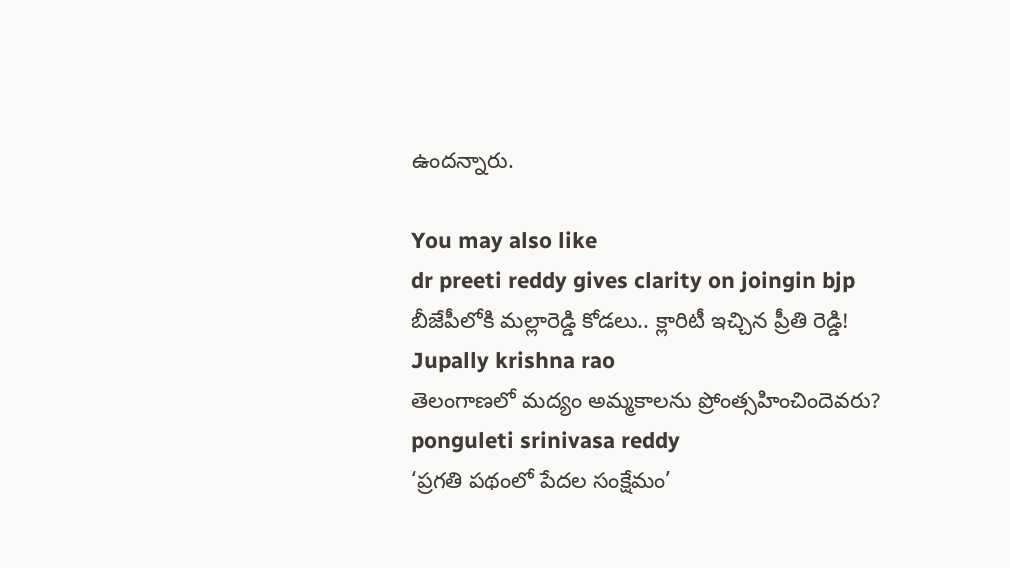ఉందన్నారు.

You may also like
dr preeti reddy gives clarity on joingin bjp
బీజేపీలోకి మల్లారెడ్డి కోడలు.. క్లారిటీ ఇచ్చిన ప్రీతి రెడ్డి!
Jupally krishna rao
తెలంగాణలో మ‌ద్యం అమ్మ‌కాల‌ను ప్రోంత్స‌హించిందెవ‌రు?
ponguleti srinivasa reddy
‘ప్రగతి పథంలో పేదల సంక్షేమం’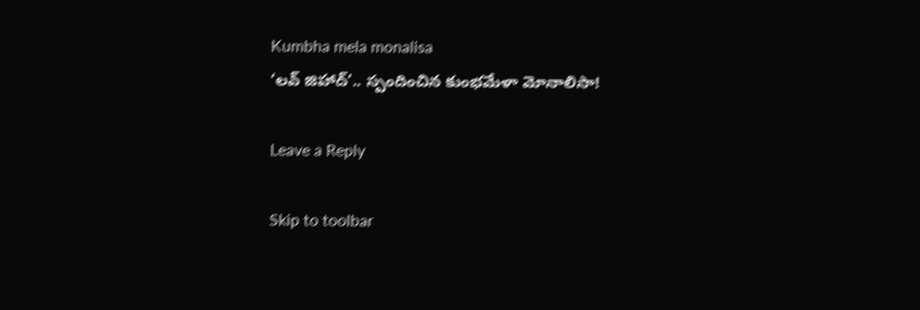Kumbha mela monalisa
‘లవ్ జిహాద్’.. స్పందించిన కుంభమేళా మోనాలిసా!

Leave a Reply

Skip to toolbar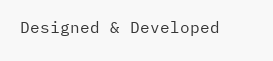Designed & Developed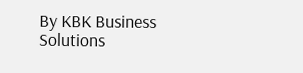By KBK Business Solutions